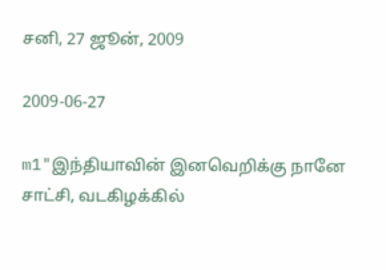சனி, 27 ஜூன், 2009

2009-06-27

m1"இந்தியாவின் இனவெறிக்கு நானே சாட்சி, வடகிழக்கில்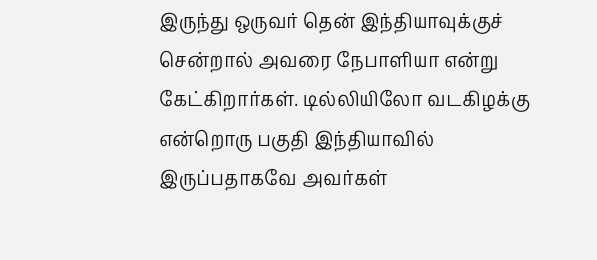இருந்து ஒருவர் தென் இந்தியாவுக்குச் சென்றால் அவரை நேபாளியா என்று கேட்கிறார்கள். டில்லியிலோ வடகிழக்கு என்றொரு பகுதி இந்தியாவில் இருப்பதாகவே அவர்கள்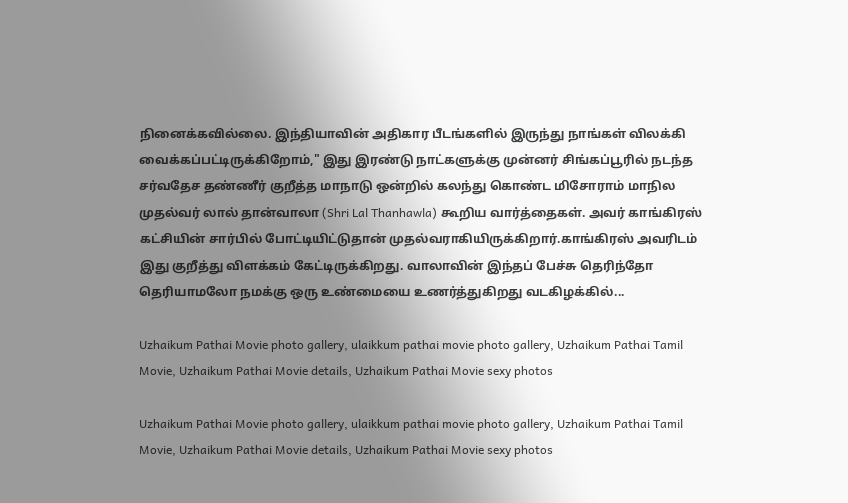நினைக்கவில்லை. இந்தியாவின் அதிகார பீடங்களில் இருந்து நாங்கள் விலக்கி வைக்கப்பட்டிருக்கிறோம்," இது இரண்டு நாட்களுக்கு முன்னர் சிங்கப்பூரில் நடந்த சர்வதேச தண்ணீர் குறீத்த மாநாடு ஒன்றில் கலந்து கொண்ட மிசோராம் மாநில முதல்வர் லால் தான்வாலா (Shri Lal Thanhawla) கூறிய வார்த்தைகள். அவர் காங்கிரஸ் கட்சியின் சார்பில் போட்டியிட்டுதான் முதல்வராகியிருக்கிறார்.காங்கிரஸ் அவரிடம் இது குறீத்து விளக்கம் கேட்டிருக்கிறது. வாலாவின் இந்தப் பேச்சு தெரிந்தோ தெரியாமலோ நமக்கு ஒரு உண்மையை உணர்த்துகிறது வடகிழக்கில்...

Uzhaikum Pathai Movie photo gallery, ulaikkum pathai movie photo gallery, Uzhaikum Pathai Tamil Movie, Uzhaikum Pathai Movie details, Uzhaikum Pathai Movie sexy photos

Uzhaikum Pathai Movie photo gallery, ulaikkum pathai movie photo gallery, Uzhaikum Pathai Tamil Movie, Uzhaikum Pathai Movie details, Uzhaikum Pathai Movie sexy photos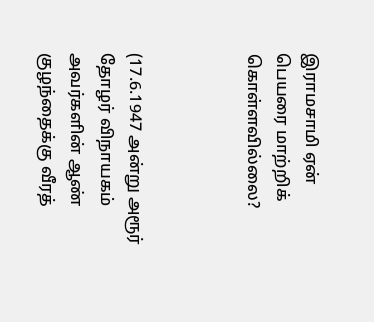இராமசாமி ஏன் பெயரை மாற்றிக் கொள்ளவில்லை?



(17.6.1947 அன்று அரூர் தோழர் விநாயகம் அவர்களின் ஆண் குழந்தைக்கு வீரத்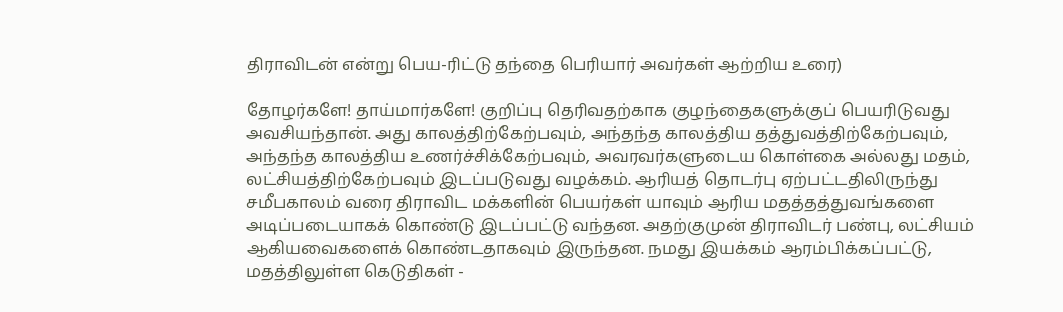திராவிடன் என்று பெய-ரிட்டு தந்தை பெரியார் அவர்கள் ஆற்றிய உரை)

தோழர்களே! தாய்மார்களே! குறிப்பு தெரிவதற்காக குழந்தைகளுக்குப் பெயரிடுவது அவசியந்தான். அது காலத்திற்கேற்பவும், அந்தந்த காலத்திய தத்துவத்திற்கேற்பவும், அந்தந்த காலத்திய உணர்ச்சிக்கேற்பவும், அவரவர்களுடைய கொள்கை அல்லது மதம், லட்சியத்திற்கேற்பவும் இடப்படுவது வழக்கம். ஆரியத் தொடர்பு ஏற்பட்டதிலிருந்து சமீபகாலம் வரை திராவிட மக்களின் பெயர்கள் யாவும் ஆரிய மதத்தத்துவங்களை அடிப்படையாகக் கொண்டு இடப்பட்டு வந்தன. அதற்குமுன் திராவிடர் பண்பு, லட்சியம் ஆகியவைகளைக் கொண்டதாகவும் இருந்தன. நமது இயக்கம் ஆரம்பிக்கப்பட்டு, மதத்திலுள்ள கெடுதிகள் -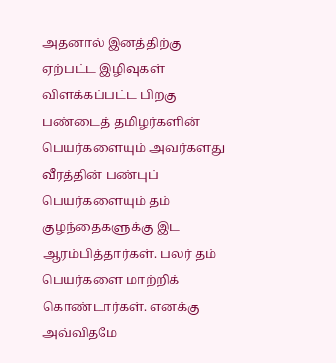அதனால் இனத்திற்கு ஏற்பட்ட இழிவுகள் விளக்கப்பட்ட பிறகு பண்டைத் தமிழர்களின் பெயர்களையும் அவர்களது வீரத்தின் பண்புப் பெயர்களையும் தம் குழந்தைகளுக்கு இட ஆரம்பித்தார்கள். பலர் தம் பெயர்களை மாற்றிக் கொண்டார்கள். எனக்கு அவ்விதமே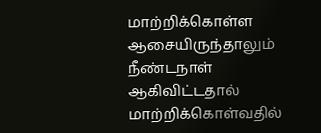மாற்றிக்கொள்ள ஆசையிருந்தாலும் நீண்டநாள் ஆகிவிட்டதால் மாற்றிக்கொள்வதில்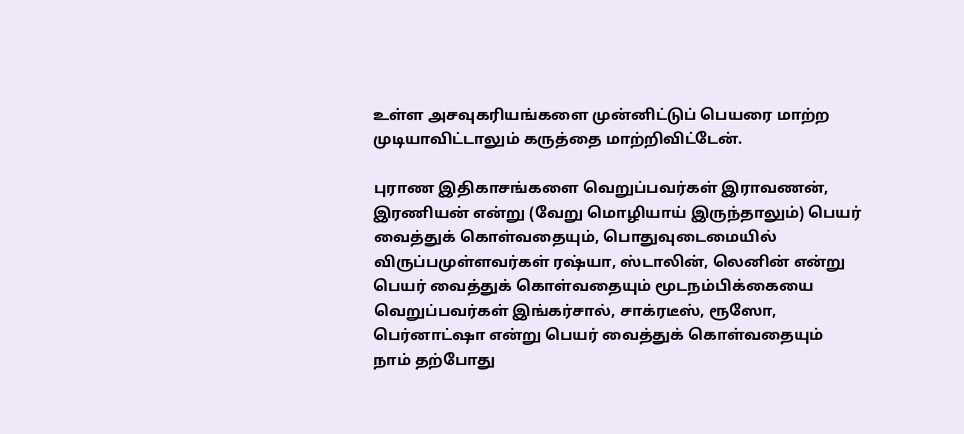உள்ள அசவுகரியங்களை முன்னிட்டுப் பெயரை மாற்ற முடியாவிட்டாலும் கருத்தை மாற்றிவிட்டேன்.

புராண இதிகாசங்களை வெறுப்பவர்கள் இராவணன், இரணியன் என்று (வேறு மொழியாய் இருந்தாலும்) பெயர் வைத்துக் கொள்வதையும், பொதுவுடைமையில் விருப்பமுள்ளவர்கள் ரஷ்யா, ஸ்டாலின், லெனின் என்று பெயர் வைத்துக் கொள்வதையும் மூடநம்பிக்கையை வெறுப்பவர்கள் இங்கர்சால், சாக்ரடீஸ், ரூஸோ, பெர்னாட்ஷா என்று பெயர் வைத்துக் கொள்வதையும் நாம் தற்போது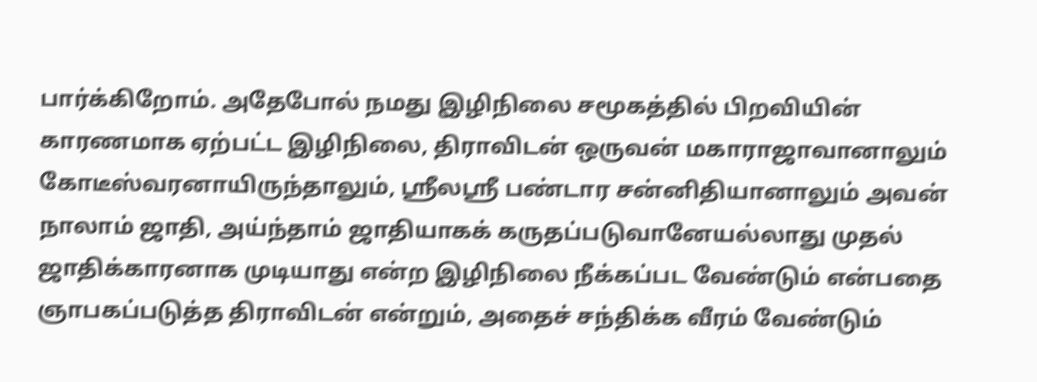பார்க்கிறோம். அதேபோல் நமது இழிநிலை சமூகத்தில் பிறவியின் காரணமாக ஏற்பட்ட இழிநிலை, திராவிடன் ஒருவன் மகாராஜாவானாலும் கோடீஸ்வரனாயிருந்தாலும், ஸ்ரீலஸ்ரீ பண்டார சன்னிதியானாலும் அவன் நாலாம் ஜாதி, அய்ந்தாம் ஜாதியாகக் கருதப்படுவானேயல்லாது முதல் ஜாதிக்காரனாக முடியாது என்ற இழிநிலை நீக்கப்பட வேண்டும் என்பதை ஞாபகப்படுத்த திராவிடன் என்றும், அதைச் சந்திக்க வீரம் வேண்டும்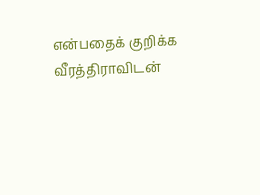என்பதைக் குறிக்க வீரத்திராவிடன்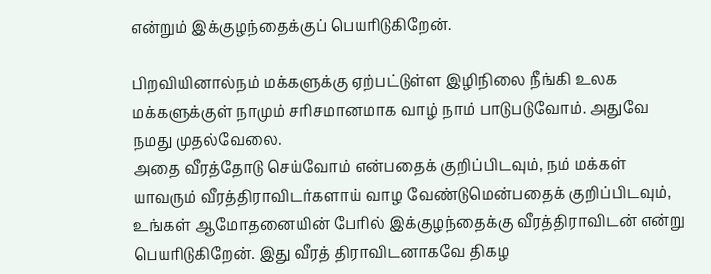என்றும் இக்குழந்தைக்குப் பெயரிடுகிறேன்.

பிறவியினால்நம் மக்களுக்கு ஏற்பட்டுள்ள இழிநிலை நீங்கி உலக மக்களுக்குள் நாமும் சரிசமானமாக வாழ் நாம் பாடுபடுவோம். அதுவே நமது முதல்வேலை.
அதை வீரத்தோடு செய்வோம் என்பதைக் குறிப்பிடவும், நம் மக்கள் யாவரும் வீரத்திராவிடர்களாய் வாழ வேண்டுமென்பதைக் குறிப்பிடவும், உங்கள் ஆமோதனையின் பேரில் இக்குழந்தைக்கு வீரத்திராவிடன் என்று பெயரிடுகிறேன். இது வீரத் திராவிடனாகவே திகழ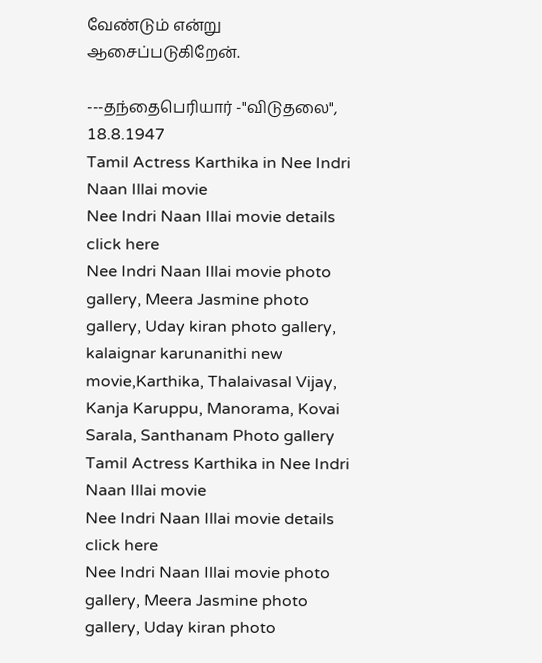வேண்டும் என்று ஆசைப்படுகிறேன்.

---தந்தைபெரியார் -"விடுதலை", 18.8.1947
Tamil Actress Karthika in Nee Indri Naan Illai movie
Nee Indri Naan Illai movie details click here
Nee Indri Naan Illai movie photo gallery, Meera Jasmine photo gallery, Uday kiran photo gallery, kalaignar karunanithi new movie,Karthika, Thalaivasal Vijay, Kanja Karuppu, Manorama, Kovai Sarala, Santhanam Photo gallery
Tamil Actress Karthika in Nee Indri Naan Illai movie
Nee Indri Naan Illai movie details click here
Nee Indri Naan Illai movie photo gallery, Meera Jasmine photo gallery, Uday kiran photo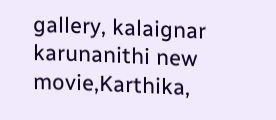gallery, kalaignar karunanithi new movie,Karthika,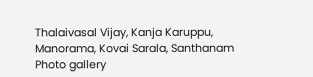Thalaivasal Vijay, Kanja Karuppu, Manorama, Kovai Sarala, Santhanam Photo gallery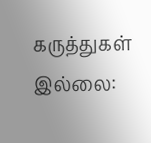கருத்துகள் இல்லை: